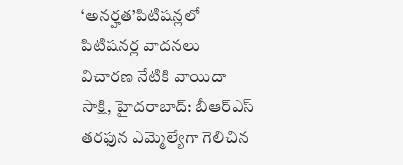‘అనర్హత’పిటిషన్లలో పిటిషనర్ల వాదనలు
విచారణ నేటికి వాయిదా
సాక్షి, హైదరాబాద్: బీఆర్ఎస్ తరఫున ఎమ్మెల్యేగా గెలిచిన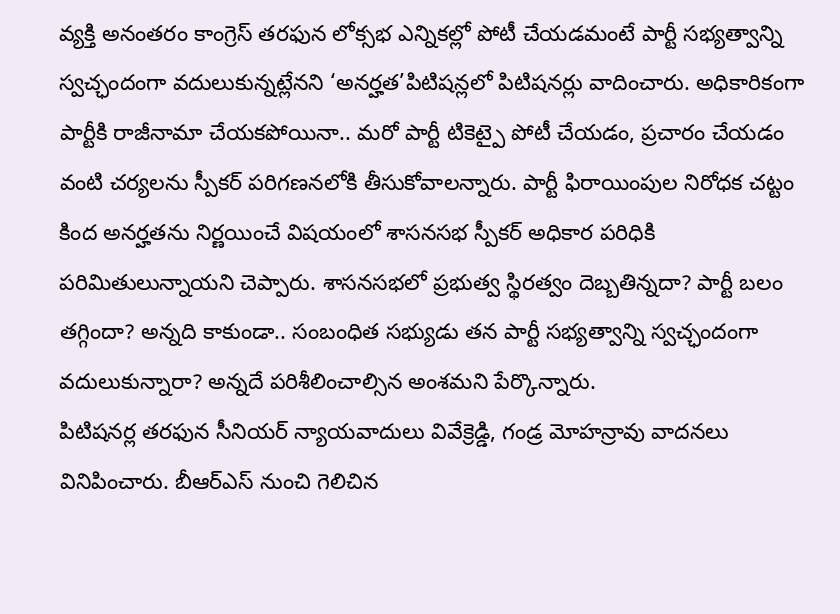వ్యక్తి అనంతరం కాంగ్రెస్ తరఫున లోక్సభ ఎన్నికల్లో పోటీ చేయడమంటే పార్టీ సభ్యత్వాన్ని స్వచ్ఛందంగా వదులుకున్నట్లేనని ‘అనర్హత’పిటిషన్లలో పిటిషనర్లు వాదించారు. అధికారికంగా పార్టీకి రాజీనామా చేయకపోయినా.. మరో పార్టీ టికెట్పై పోటీ చేయడం, ప్రచారం చేయడం వంటి చర్యలను స్పీకర్ పరిగణనలోకి తీసుకోవాలన్నారు. పార్టీ ఫిరాయింపుల నిరోధక చట్టం కింద అనర్హతను నిర్ణయించే విషయంలో శాసనసభ స్పీకర్ అధికార పరిధికి పరిమితులున్నాయని చెప్పారు. శాసనసభలో ప్రభుత్వ స్థిరత్వం దెబ్బతిన్నదా? పార్టీ బలం తగ్గిందా? అన్నది కాకుండా.. సంబంధిత సభ్యుడు తన పార్టీ సభ్యత్వాన్ని స్వచ్ఛందంగా వదులుకున్నారా? అన్నదే పరిశీలించాల్సిన అంశమని పేర్కొన్నారు.
పిటిషనర్ల తరఫున సీనియర్ న్యాయవాదులు వివేక్రెడ్డి, గండ్ర మోహన్రావు వాదనలు వినిపించారు. బీఆర్ఎస్ నుంచి గెలిచిన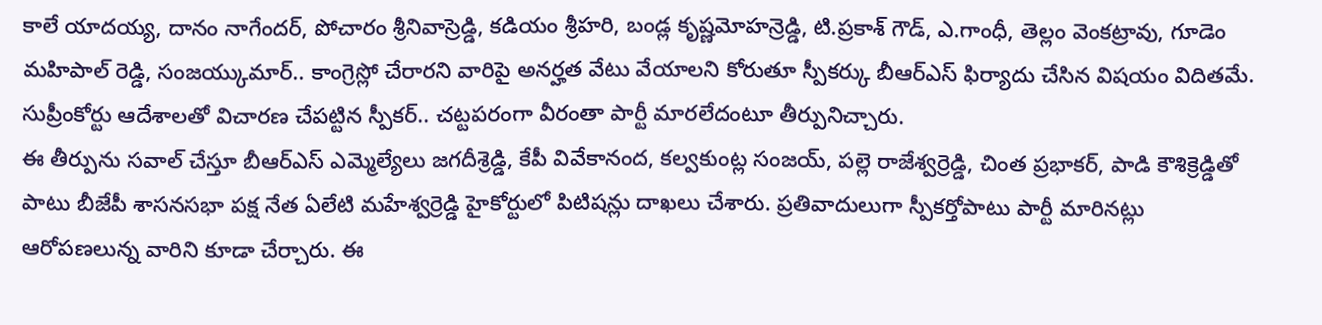కాలే యాదయ్య, దానం నాగేందర్, పోచారం శ్రీనివాస్రెడ్డి, కడియం శ్రీహరి, బండ్ల కృష్ణమోహన్రెడ్డి, టి.ప్రకాశ్ గౌడ్, ఎ.గాంధీ, తెల్లం వెంకట్రావు, గూడెం మహిపాల్ రెడ్డి, సంజయ్కుమార్.. కాంగ్రెస్లో చేరారని వారిపై అనర్హత వేటు వేయాలని కోరుతూ స్పీకర్కు బీఆర్ఎస్ ఫిర్యాదు చేసిన విషయం విదితమే. సుప్రీంకోర్టు ఆదేశాలతో విచారణ చేపట్టిన స్పీకర్.. చట్టపరంగా వీరంతా పార్టీ మారలేదంటూ తీర్పునిచ్చారు.
ఈ తీర్పును సవాల్ చేస్తూ బీఆర్ఎస్ ఎమ్మెల్యేలు జగదీశ్రెడ్డి, కేపీ వివేకానంద, కల్వకుంట్ల సంజయ్, పల్లె రాజేశ్వర్రెడ్డి, చింత ప్రభాకర్, పాడి కౌశిక్రెడ్డితో పాటు బీజేపీ శాసనసభా పక్ష నేత ఏలేటి మహేశ్వర్రెడ్డి హైకోర్టులో పిటిషన్లు దాఖలు చేశారు. ప్రతివాదులుగా స్పీకర్తోపాటు పార్టీ మారినట్లు ఆరోపణలున్న వారిని కూడా చేర్చారు. ఈ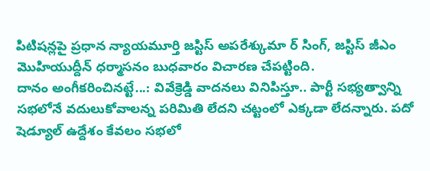పిటిషన్లపై ప్రధాన న్యాయమూర్తి జస్టిస్ అపరేశ్కుమా ర్ సింగ్, జస్టిస్ జీఎం మొహియుద్దీన్ ధర్మాసనం బుధవారం విచారణ చేపట్టింది.
దానం అంగీకరించినట్టే...: వివేక్రెడ్డి వాదనలు వినిపిస్తూ.. పార్టీ సభ్యత్వాన్ని సభలోనే వదులుకోవాలన్న పరిమితి లేదని చట్టంలో ఎక్కడా లేదన్నారు. పదో షెడ్యూల్ ఉద్దేశం కేవలం సభలో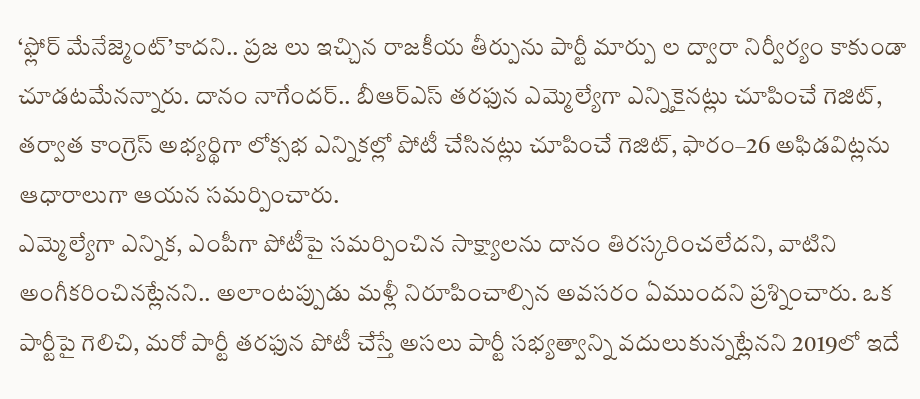‘ఫ్లోర్ మేనేజ్మెంట్’కాదని.. ప్రజ లు ఇచ్చిన రాజకీయ తీర్పును పార్టీ మార్పు ల ద్వారా నిర్వీర్యం కాకుండా చూడటమేనన్నారు. దానం నాగేందర్.. బీఆర్ఎస్ తరఫున ఎమ్మెల్యేగా ఎన్నికైనట్లు చూపించే గెజిట్, తర్వాత కాంగ్రెస్ అభ్యర్థిగా లోక్సభ ఎన్నికల్లో పోటీ చేసినట్లు చూపించే గెజిట్, ఫారం–26 అఫిడవిట్లను ఆధారాలుగా ఆయన సమర్పించారు.
ఎమ్మెల్యేగా ఎన్నిక, ఎంపీగా పోటీపై సమర్పించిన సాక్ష్యాలను దానం తిరస్కరించలేదని, వాటిని అంగీకరించినట్లేనని.. అలాంటప్పుడు మళ్లీ నిరూపించాల్సిన అవసరం ఏముందని ప్రశ్నించారు. ఒక పార్టీపై గెలిచి, మరో పార్టీ తరఫున పోటీ చేస్తే అసలు పార్టీ సభ్యత్వాన్ని వదులుకున్నట్లేనని 2019లో ఇదే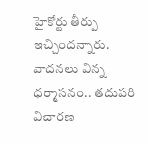హైకోర్టు తీర్పు ఇచ్చిందన్నారు. వాదనలు విన్న ధర్మాసనం.. తదుపరి విచారణ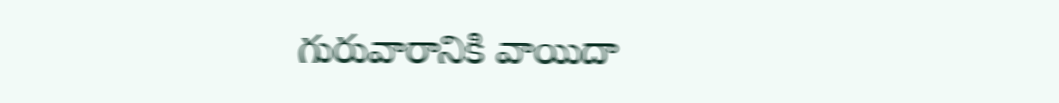గురువారానికి వాయిదా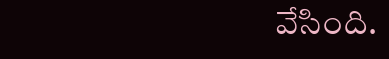వేసింది.